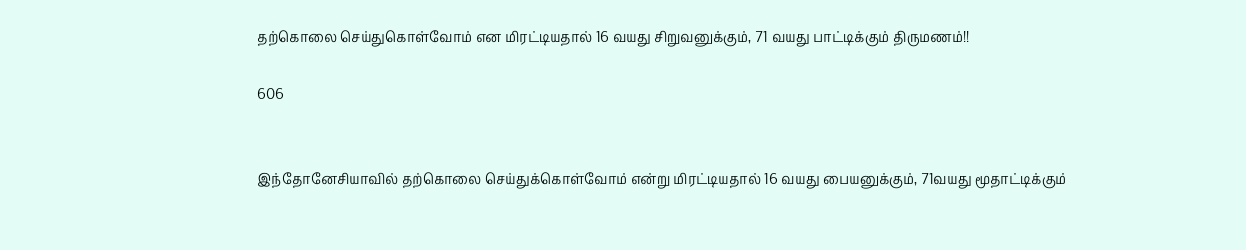தற்கொலை செய்துகொள்வோம் என மிரட்டியதால் 16 வயது சிறுவனுக்கும், 71 வயது பாட்டிக்கும் திருமணம்!!

606


இந்தோனேசியாவில் தற்கொலை செய்துக்கொள்வோம் என்று மிரட்டியதால் 16 வயது பையனுக்கும், 71வயது மூதாட்டிக்கும்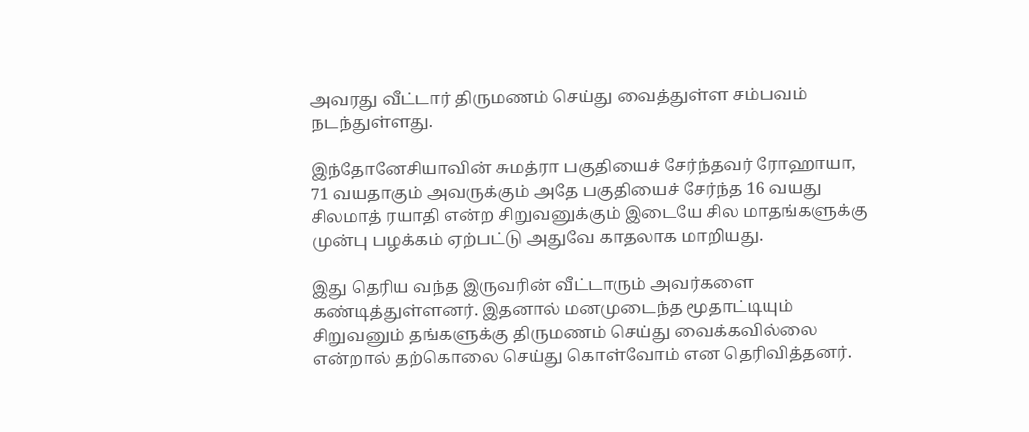அவரது வீட்டார் திருமணம் செய்து வைத்துள்ள சம்பவம் நடந்துள்ளது.

இந்தோனேசியாவின் சுமத்ரா பகுதியைச் சேர்ந்தவர் ரோஹாயா, 71 வயதாகும் அவருக்கும் அதே பகுதியைச் சேர்ந்த 16 வயது சிலமாத் ரயாதி என்ற சிறுவனுக்கும் இடையே சில மாதங்களுக்கு முன்பு பழக்கம் ஏற்பட்டு அதுவே காதலாக மாறியது.

இது தெரிய வந்த இருவரின் வீட்டாரும் அவர்களை கண்டித்துள்ளனர். இதனால் மனமுடைந்த மூதாட்டியும் சிறுவனும் தங்களுக்கு திருமணம் செய்து வைக்கவில்லை என்றால் தற்கொலை செய்து கொள்வோம் என தெரிவித்தனர்.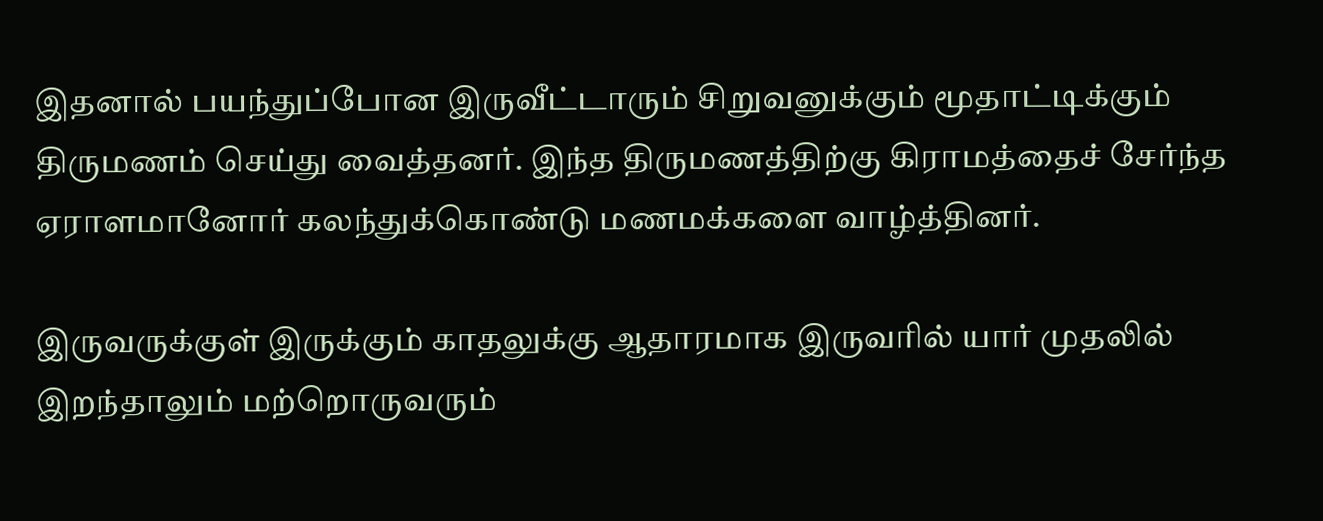இதனால் பயந்துப்போன இருவீட்டாரும் சிறுவனுக்கும் மூதாட்டிக்கும் திருமணம் செய்து வைத்தனர். இந்த திருமணத்திற்கு கிராமத்தைச் சேர்ந்த ஏராளமானோர் கலந்துக்கொண்டு மணமக்களை வாழ்த்தினர்.

இருவருக்குள் இருக்கும் காதலுக்கு ஆதாரமாக இருவரில் யார் முதலில் இறந்தாலும் மற்றொருவரும்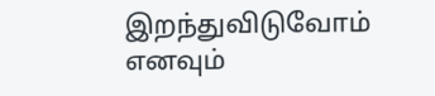இறந்துவிடுவோம் எனவும்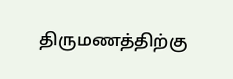திருமணத்திற்கு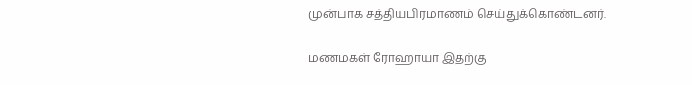முன்பாக சத்தியபிரமாணம் செய்துக்கொண்டனர்.

மணமகள் ரோஹாயா இதற்கு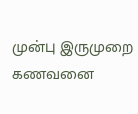முன்பு இருமுறை கணவனை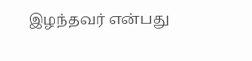இழந்தவர் என்பது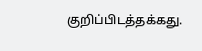குறிப்பிடத்தக்கது.